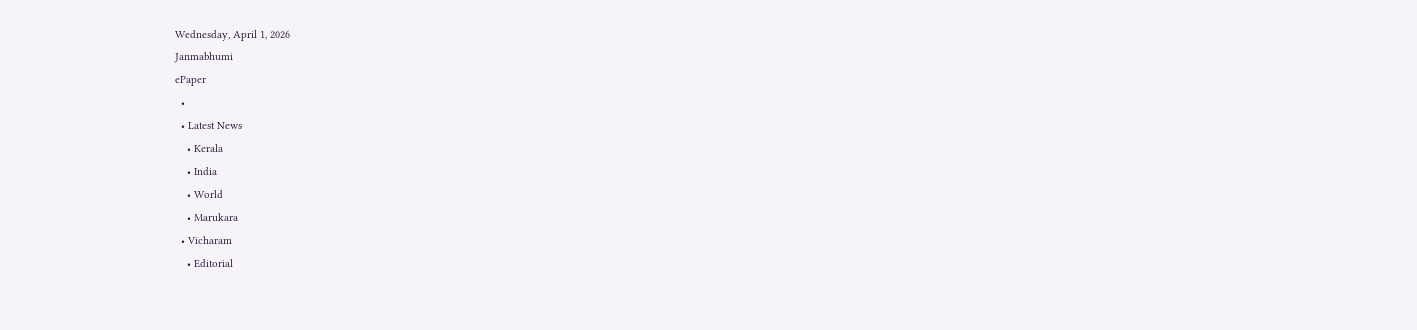Wednesday, April 1, 2026
Janmabhumi
ePaper
  •
  • Latest News
    • Kerala
    • India
    • World
    • Marukara
  • Vicharam
    • Editorial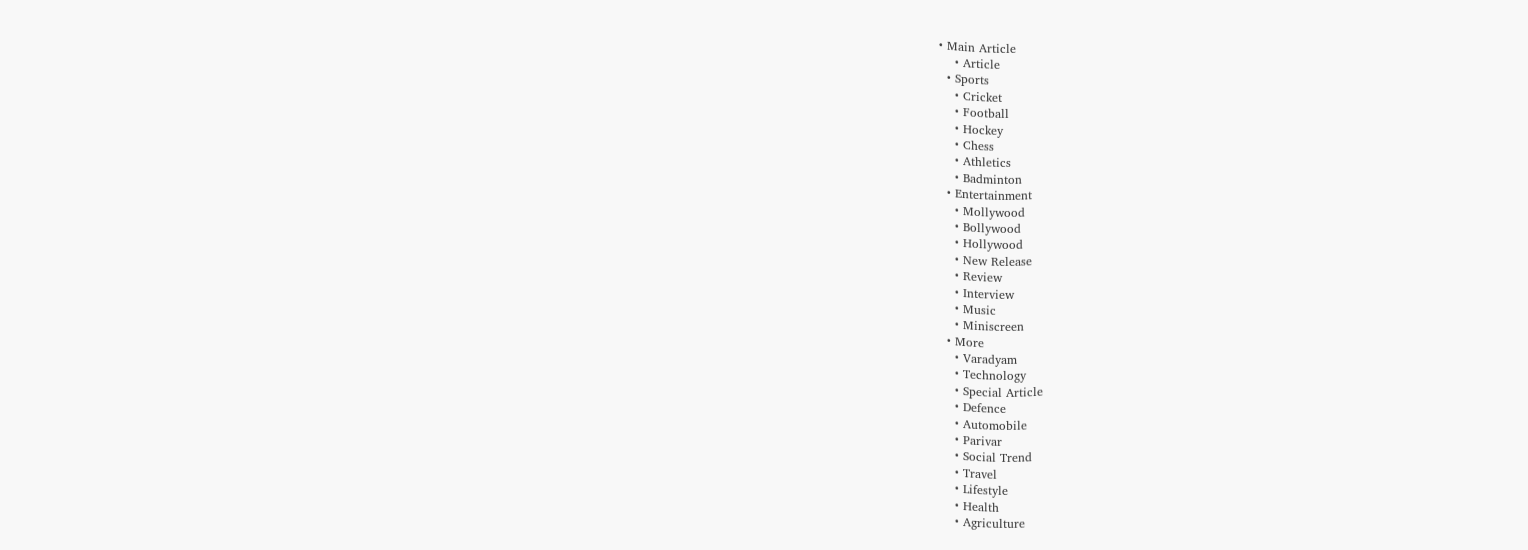• Main Article
    • Article
  • Sports
    • Cricket
    • Football
    • Hockey
    • Chess
    • Athletics
    • Badminton
  • Entertainment
    • Mollywood
    • Bollywood
    • Hollywood
    • New Release
    • Review
    • Interview
    • Music
    • Miniscreen
  • More
    • Varadyam
    • Technology
    • Special Article
    • Defence
    • Automobile
    • Parivar
    • Social Trend
    • Travel
    • Lifestyle
    • Health
    • Agriculture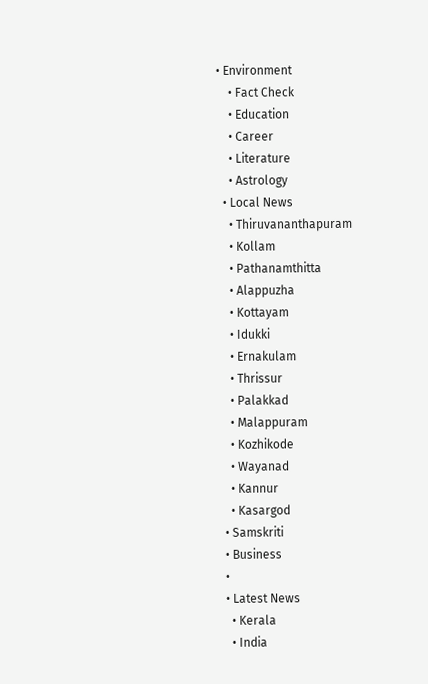• Environment
    • Fact Check
    • Education
    • Career
    • Literature
    • Astrology
  • Local News
    • Thiruvananthapuram
    • Kollam
    • Pathanamthitta
    • Alappuzha
    • Kottayam
    • Idukki
    • Ernakulam
    • Thrissur
    • Palakkad
    • Malappuram
    • Kozhikode
    • Wayanad
    • Kannur
    • Kasargod
  • Samskriti
  • Business
  •
  • Latest News
    • Kerala
    • India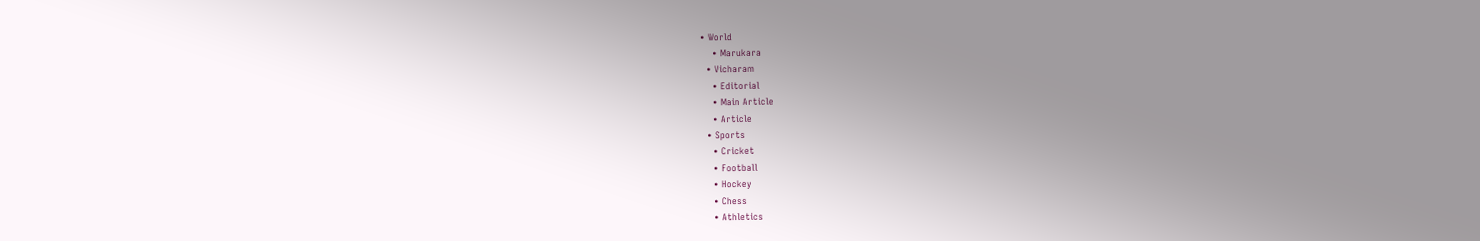• World
    • Marukara
  • Vicharam
    • Editorial
    • Main Article
    • Article
  • Sports
    • Cricket
    • Football
    • Hockey
    • Chess
    • Athletics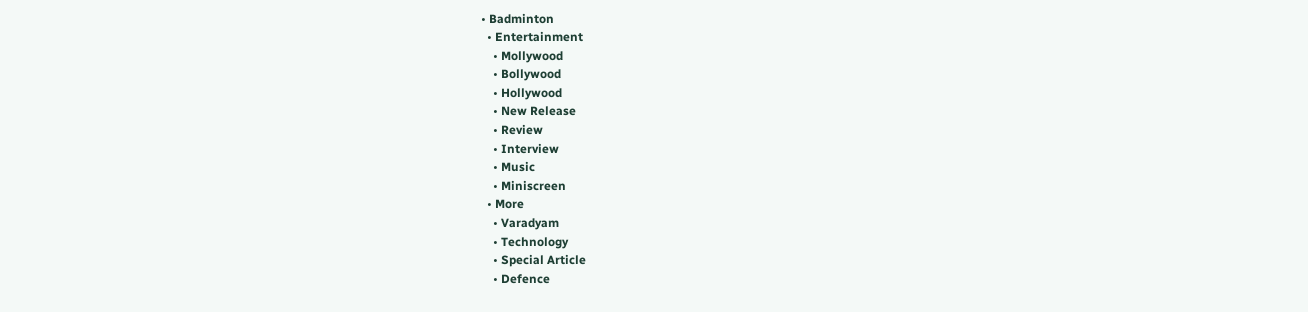• Badminton
  • Entertainment
    • Mollywood
    • Bollywood
    • Hollywood
    • New Release
    • Review
    • Interview
    • Music
    • Miniscreen
  • More
    • Varadyam
    • Technology
    • Special Article
    • Defence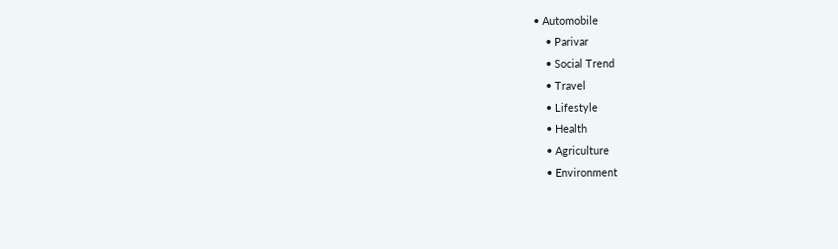• Automobile
    • Parivar
    • Social Trend
    • Travel
    • Lifestyle
    • Health
    • Agriculture
    • Environment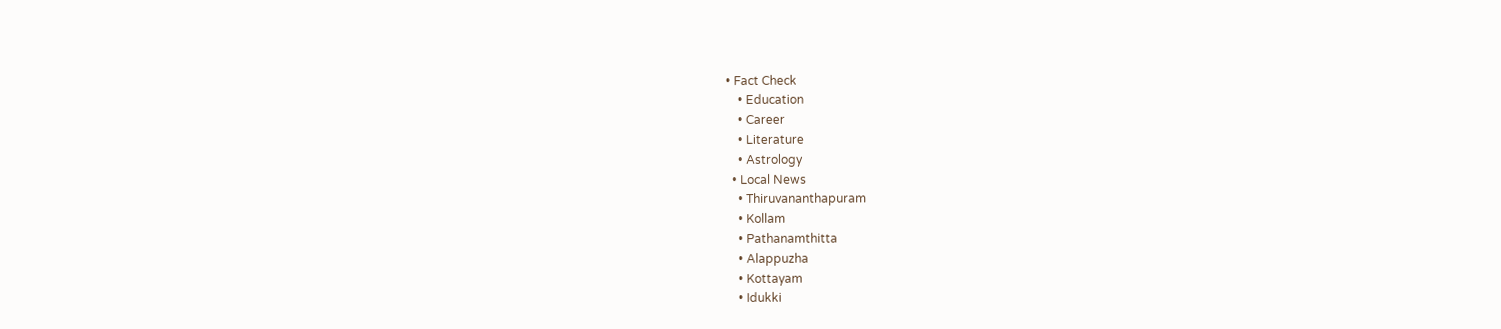• Fact Check
    • Education
    • Career
    • Literature
    • Astrology
  • Local News
    • Thiruvananthapuram
    • Kollam
    • Pathanamthitta
    • Alappuzha
    • Kottayam
    • Idukki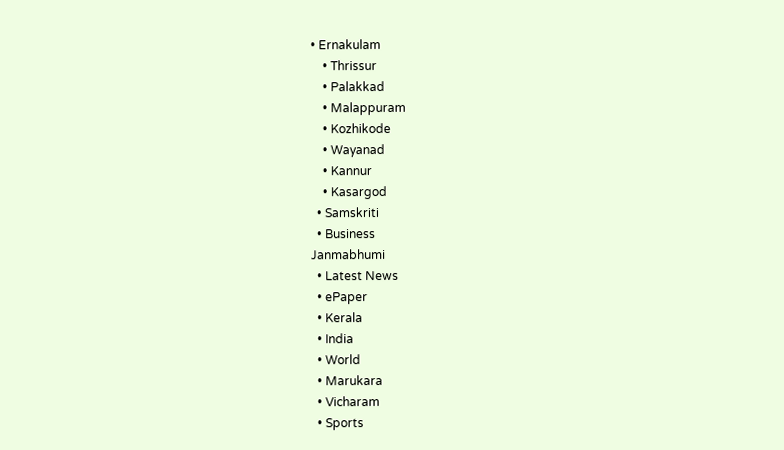• Ernakulam
    • Thrissur
    • Palakkad
    • Malappuram
    • Kozhikode
    • Wayanad
    • Kannur
    • Kasargod
  • Samskriti
  • Business
Janmabhumi
  • Latest News
  • ePaper
  • Kerala
  • India
  • World
  • Marukara
  • Vicharam
  • Sports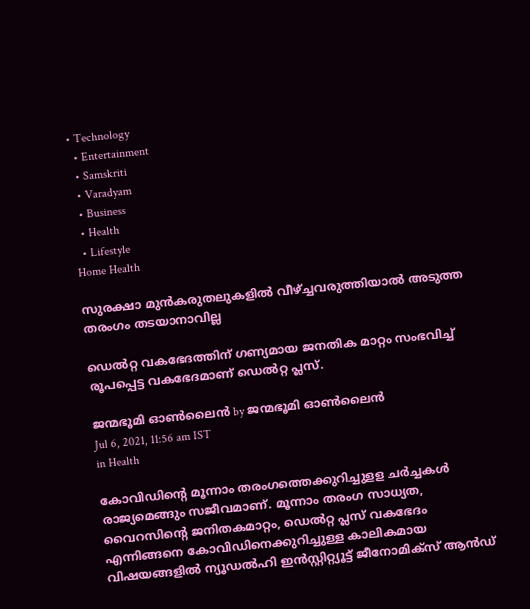• Technology
  • Entertainment
  • Samskriti
  • Varadyam
  • Business
  • Health
  • Lifestyle
Home Health

സുരക്ഷാ മുൻകരുതലുകളിൽ വീഴ്‌ച്ചവരുത്തിയാൽ അടുത്ത തരംഗം തടയാനാവില്ല

ഡെൽറ്റ വകഭേദത്തിന് ഗണ്യമായ ജനതിക മാറ്റം സംഭവിച്ച് രൂപപ്പെട്ട വകഭേദമാണ് ഡെൽറ്റ പ്ലസ്.

ജന്മഭൂമി ഓണ്‍ലൈന്‍ by ജന്മഭൂമി ഓണ്‍ലൈന്‍
Jul 6, 2021, 11:56 am IST
in Health

കോവിഡിന്റെ മൂന്നാം തരംഗത്തെക്കുറിച്ചുളള ചർച്ചകൾ രാജ്യമെങ്ങും സജീവമാണ്. മൂന്നാം തരംഗ സാധ്യത, വൈറസിന്റെ ജനിതകമാറ്റം, ഡെൽറ്റ പ്ലസ് വകഭേദം എന്നിങ്ങനെ കോവിഡിനെക്കുറിച്ചുള്ള കാലികമായ വിഷയങ്ങളിൽ ന്യൂഡൽഹി ഇൻസ്റ്റിറ്റ്യൂട്ട് ജീനോമിക്സ് ആൻഡ്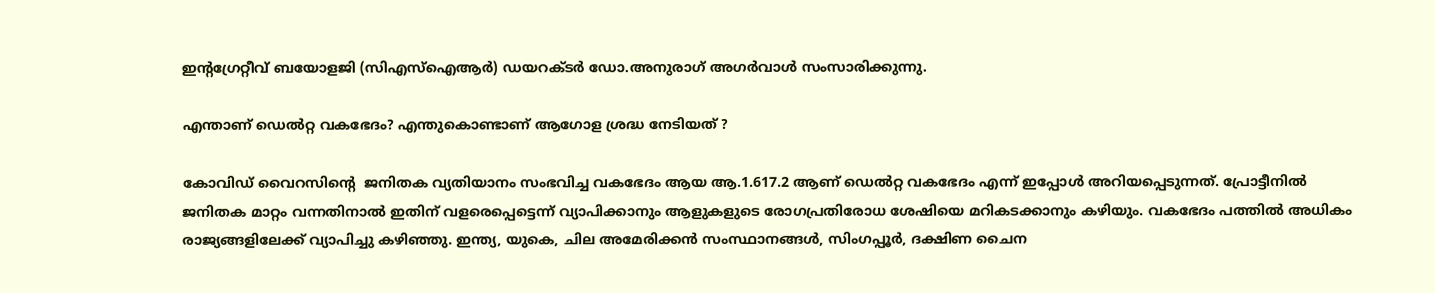ഇന്റഗ്രേറ്റീവ് ബയോളജി (സിഎസ്ഐആർ) ഡയറക്ടർ ഡോ.അനുരാഗ് അഗർവാൾ സംസാരിക്കുന്നു.

എന്താണ് ഡെൽറ്റ വകഭേദം? എന്തുകൊണ്ടാണ് ആഗോള ശ്രദ്ധ നേടിയത് ?

കോവിഡ് വൈറസിന്റെ  ജനിതക വ്യതിയാനം സംഭവിച്ച വകഭേദം ആയ ആ.1.617.2 ആണ് ഡെൽറ്റ വകഭേദം എന്ന് ഇപ്പോൾ അറിയപ്പെടുന്നത്. പ്രോട്ടീനിൽ ജനിതക മാറ്റം വന്നതിനാൽ ഇതിന് വളരെപ്പെട്ടെന്ന് വ്യാപിക്കാനും ആളുകളുടെ രോഗപ്രതിരോധ ശേഷിയെ മറികടക്കാനും കഴിയും. വകഭേദം പത്തിൽ അധികം രാജ്യങ്ങളിലേക്ക് വ്യാപിച്ചു കഴിഞ്ഞു. ഇന്ത്യ, യുകെ, ചില അമേരിക്കൻ സംസ്ഥാനങ്ങൾ, സിംഗപ്പൂർ, ദക്ഷിണ ചൈന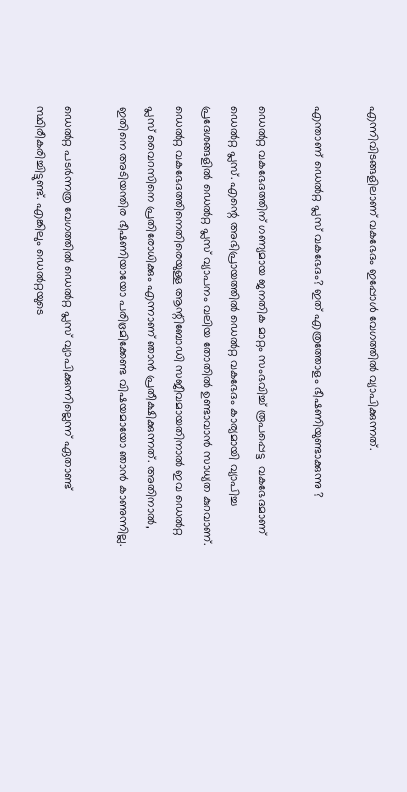എന്നിവിടങ്ങളിലാണ് വകഭേദം ഇപ്പോൾ വേഗത്തിൽ വ്യാപിക്കുന്നത്.

എന്താണ് ഡെൽറ്റ പ്ലസ് വകഭേദം? ഇത് എത്രത്തോളം ഭീഷണിയുണ്ടാക്കുന്നു ?

ഡെൽറ്റ വകഭേദത്തിന് ഗണ്യമായ ജനതിക മാറ്റം സംഭവിച്ച് രൂപപ്പെട്ട  വകഭേദമാണ് ഡെൽറ്റ പ്ലസ്. എന്റെ അഭിപ്രായത്തിൽ ഡെൽറ്റ വകഭേദം കാര്യമായി വ്യാപിച്ച പ്രദേശങ്ങളിൽ ഡെൽറ്റ പ്ലസ് വ്യാപനം വലിയ തോതിൽ ഉണ്ടാവാൻ സാധ്യത കുറവാണ്. ഡെൽറ്റ വകഭേദത്തിനെതിരെയുള്ള ആന്റിബോഡി സജീവമായതിനാൽ ഇവ ഡെൽറ്റ പ്ലസ് വൈറസിനെ പ്രതിരോധിക്കും എന്നാണ് ഞാൻ പ്രതീക്ഷിക്കുന്നത്. അതിനാൽ, ഇതിനെ അടിയന്തിര ഭീഷണിയായോ പരിഭ്രമിക്കേണ്ട വിഷയമായോ ഞാൻ കാണുന്നില്ല.

ഡെൽറ്റ പടർന്നത്ര വേഗത്തിൽ ഡെൽറ്റ പ്ലസ് വ്യാപിക്കുന്നില്ലെന്ന് ഏതാണ്ട് സ്ഥിരീകരിച്ചിട്ടുണ്ട്. എങ്കിലും ഡെൽറ്റയുടെ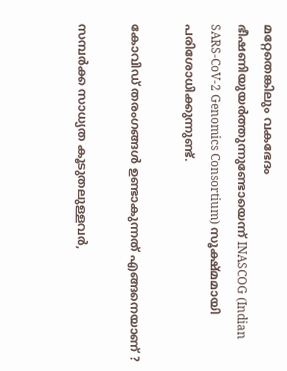മറ്റേതെങ്കിലും വകഭേദം ഭീഷണിയുയർത്തുന്നുണ്ടോയെന്ന് INASCOG (Indian SARS-CoV-2 Genomics Consortium) സൂക്ഷ്മമായി പരിശോധിക്കുന്നുണ്ട്.

കോവിഡ് തരംഗങ്ങൾ ഉണ്ടാകുന്നത് എങ്ങനെയാണ് ?

സമ്പർക്ക സാധ്യത കൂടുതലുള്ളവർ,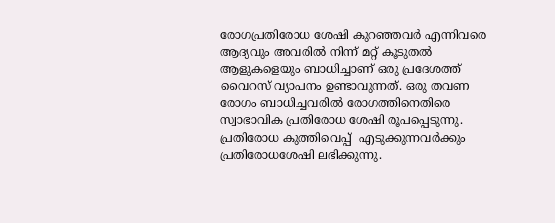രോഗപ്രതിരോധ ശേഷി കുറഞ്ഞവർ എന്നിവരെ ആദ്യവും അവരിൽ നിന്ന് മറ്റ് കൂടുതൽ ആളുകളെയും ബാധിച്ചാണ് ഒരു പ്രദേശത്ത് വൈറസ് വ്യാപനം ഉണ്ടാവുന്നത്. ഒരു തവണ രോഗം ബാധിച്ചവരിൽ രോഗത്തിനെതിരെ സ്വാഭാവിക പ്രതിരോധ ശേഷി രൂപപ്പെടുന്നു. പ്രതിരോധ കുത്തിവെപ്പ്  എടുക്കുന്നവർക്കും പ്രതിരോധശേഷി ലഭിക്കുന്നു.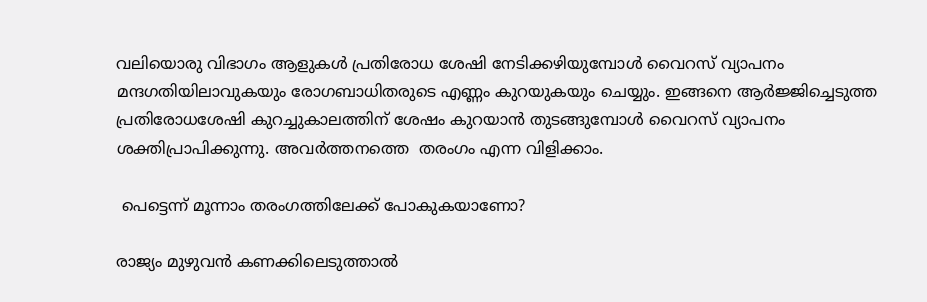വലിയൊരു വിഭാഗം ആളുകൾ പ്രതിരോധ ശേഷി നേടിക്കഴിയുമ്പോൾ വൈറസ് വ്യാപനം മന്ദഗതിയിലാവുകയും രോഗബാധിതരുടെ എണ്ണം കുറയുകയും ചെയ്യും. ഇങ്ങനെ ആർജ്ജിച്ചെടുത്ത പ്രതിരോധശേഷി കുറച്ചുകാലത്തിന് ശേഷം കുറയാൻ തുടങ്ങുമ്പോൾ വൈറസ് വ്യാപനം ശക്തിപ്രാപിക്കുന്നു. അവർത്തനത്തെ  തരംഗം എന്ന വിളിക്കാം.

 പെട്ടെന്ന് മൂന്നാം തരംഗത്തിലേക്ക് പോകുകയാണോ?

രാജ്യം മുഴുവൻ കണക്കിലെടുത്താൽ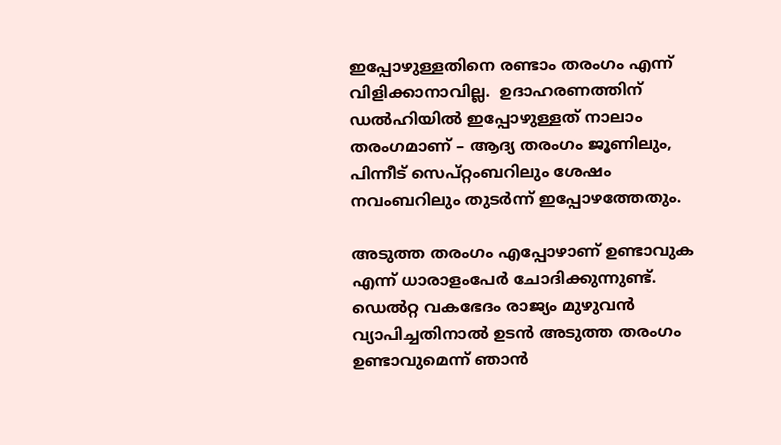ഇപ്പോഴുള്ളതിനെ രണ്ടാം തരംഗം എന്ന് വിളിക്കാനാവില്ല.  ഉദാഹരണത്തിന് ഡൽഹിയിൽ ഇപ്പോഴുള്ളത് നാലാം തരംഗമാണ് – ആദ്യ തരംഗം ജൂണിലും, പിന്നീട് സെപ്റ്റംബറിലും ശേഷം നവംബറിലും തുടർന്ന് ഇപ്പോഴത്തേതും.

അടുത്ത തരംഗം എപ്പോഴാണ് ഉണ്ടാവുക എന്ന് ധാരാളംപേർ ചോദിക്കുന്നുണ്ട്. ഡെൽറ്റ വകഭേദം രാജ്യം മുഴുവൻ വ്യാപിച്ചതിനാൽ ഉടൻ അടുത്ത തരംഗം ഉണ്ടാവുമെന്ന് ഞാൻ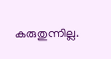കരുതുന്നില്ല.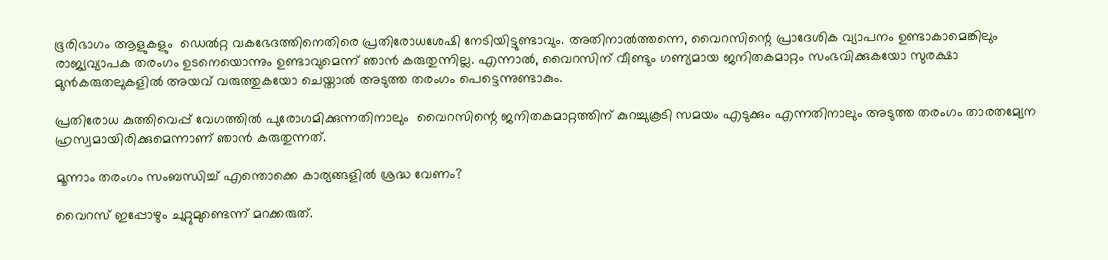ഭൂരിഭാഗം ആളുകളും  ഡെൽറ്റ വകഭേദത്തിനെതിരെ പ്രതിരോധശേഷി നേടിയിട്ടുണ്ടാവും. അതിനാൽത്തന്നെ, വൈറസിന്റെ പ്രാദേശിക വ്യാപനം ഉണ്ടാകാമെങ്കിലും രാജ്യവ്യാപക തരംഗം ഉടനെയൊന്നും ഉണ്ടാവുമെന്ന് ഞാൻ കരുതുന്നില്ല. എന്നാൽ, വൈറസിന് വീണ്ടും ഗണ്യമായ ജനിതകമാറ്റം സംഭവിക്കുകയോ സുരക്ഷാ മുൻകരുതലുകളിൽ അയവ് വരുത്തുകയോ ചെയ്താൽ അടുത്ത തരംഗം പെട്ടെന്നുണ്ടാകും.

പ്രതിരോധ കുത്തിവെപ്പ് വേഗത്തിൽ പുരോഗമിക്കുന്നതിനാലും  വൈറസിന്റെ ജനിതകമാറ്റത്തിന് കുറച്ചുകൂടി സമയം എടുക്കും എന്നതിനാലും അടുത്ത തരംഗം താരതമ്യേന ഹ്രസ്വമായിരിക്കുമെന്നാണ് ഞാൻ കരുതുന്നത്.

മൂന്നാം തരംഗം സംബന്ധിച്ച് എന്തൊക്കെ കാര്യങ്ങളിൽ ശ്രദ്ധ വേണം?

വൈറസ് ഇപ്പോഴും ചുറ്റുമുണ്ടെന്ന് മറക്കരുത്.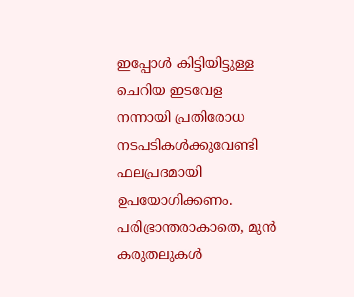ഇപ്പോൾ കിട്ടിയിട്ടുള്ള ചെറിയ ഇടവേള നന്നായി പ്രതിരോധ നടപടികൾക്കുവേണ്ടി ഫലപ്രദമായി ഉപയോഗിക്കണം.  പരിഭ്രാന്തരാകാതെ, മുൻ കരുതലുകൾ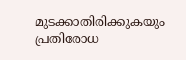മുടക്കാതിരിക്കുകയും പ്രതിരോധ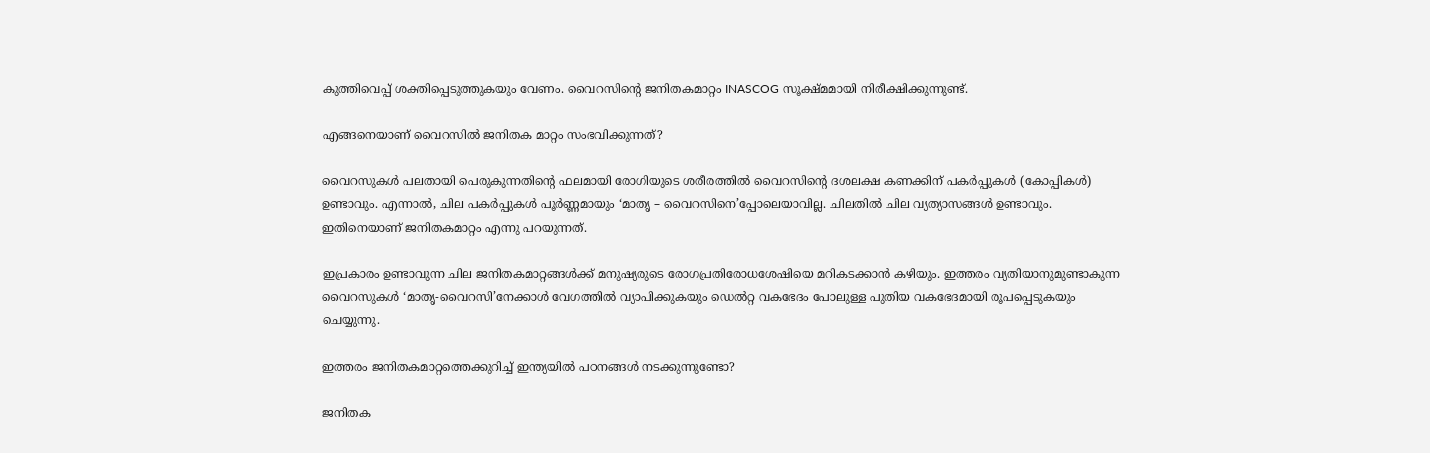കുത്തിവെപ്പ് ശക്തിപ്പെടുത്തുകയും വേണം. വൈറസിന്റെ ജനിതകമാറ്റം INASCOG സൂക്ഷ്മമായി നിരീക്ഷിക്കുന്നുണ്ട്.

എങ്ങനെയാണ് വൈറസിൽ ജനിതക മാറ്റം സംഭവിക്കുന്നത്?

വൈറസുകൾ പലതായി പെരുകുന്നതിന്റെ ഫലമായി രോഗിയുടെ ശരീരത്തിൽ വൈറസിന്റെ ദശലക്ഷ കണക്കിന് പകർപ്പുകൾ (കോപ്പികൾ)  ഉണ്ടാവും. എന്നാൽ, ചില പകർപ്പുകൾ പൂർണ്ണമായും ‘മാതൃ – വൈറസിനെ’പ്പോലെയാവില്ല. ചിലതിൽ ചില വ്യത്യാസങ്ങൾ ഉണ്ടാവും. ഇതിനെയാണ് ജനിതകമാറ്റം എന്നു പറയുന്നത്.

ഇപ്രകാരം ഉണ്ടാവുന്ന ചില ജനിതകമാറ്റങ്ങൾക്ക് മനുഷ്യരുടെ രോഗപ്രതിരോധശേഷിയെ മറികടക്കാൻ കഴിയും. ഇത്തരം വ്യതിയാനുമുണ്ടാകുന്ന വൈറസുകൾ ‘മാതൃ-വൈറസി’നേക്കാൾ വേഗത്തിൽ വ്യാപിക്കുകയും ഡെൽറ്റ വകഭേദം പോലുള്ള പുതിയ വകഭേദമായി രൂപപ്പെടുകയും ചെയ്യുന്നു.

ഇത്തരം ജനിതകമാറ്റത്തെക്കുറിച്ച് ഇന്ത്യയിൽ പഠനങ്ങൾ നടക്കുന്നുണ്ടോ?

ജനിതക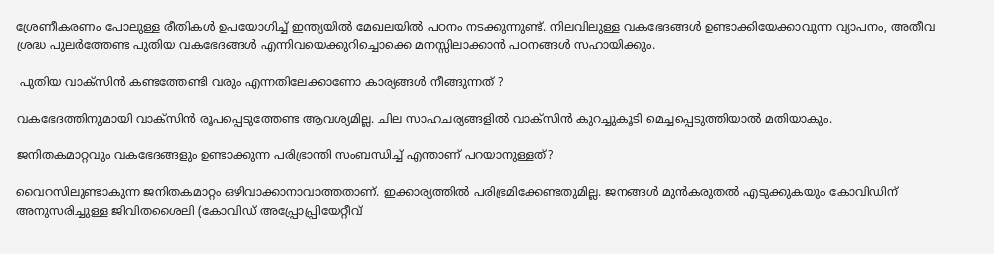ശ്രേണീകരണം പോലുള്ള രീതികൾ ഉപയോഗിച്ച് ഇന്ത്യയിൽ മേഖലയിൽ പഠനം നടക്കുന്നുണ്ട്. നിലവിലുള്ള വകഭേദങ്ങൾ ഉണ്ടാക്കിയേക്കാവുന്ന വ്യാപനം, അതീവ ശ്രദ്ധ പുലർത്തേണ്ട പുതിയ വകഭേദങ്ങൾ എന്നിവയെക്കുറിച്ചൊക്കെ മനസ്സിലാക്കാൻ പഠനങ്ങൾ സഹായിക്കും.

 പുതിയ വാക്സിൻ കണ്ടത്തേണ്ടി വരും എന്നതിലേക്കാണോ കാര്യങ്ങൾ നീങ്ങുന്നത് ?

വകഭേദത്തിനുമായി വാക്സിൻ രൂപപ്പെടുത്തേണ്ട ആവശ്യമില്ല. ചില സാഹചര്യങ്ങളിൽ വാക്സിൻ കുറച്ചുകൂടി മെച്ചപ്പെടുത്തിയാൽ മതിയാകും.

ജനിതകമാറ്റവും വകഭേദങ്ങളും ഉണ്ടാക്കുന്ന പരിഭ്രാന്തി സംബന്ധിച്ച് എന്താണ് പറയാനുള്ളത്?

വൈറസിലുണ്ടാകുന്ന ജനിതകമാറ്റം ഒഴിവാക്കാനാവാത്തതാണ്. ഇക്കാര്യത്തിൽ പരിഭ്രമിക്കേണ്ടതുമില്ല. ജനങ്ങൾ മുൻകരുതൽ എടുക്കുകയും കോവിഡിന് അനുസരിച്ചുള്ള ജിവിതശൈലി (കോവിഡ് അപ്പ്രോപ്പ്രിയേറ്റീവ്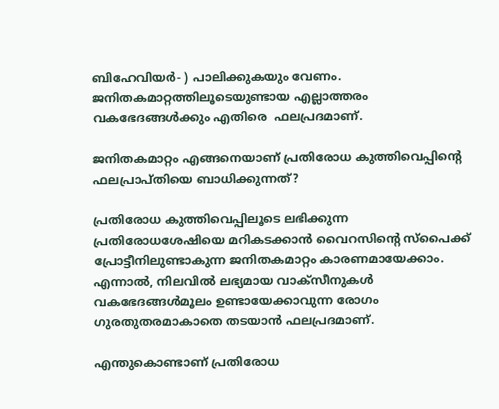ബിഹേവിയർ- ) പാലിക്കുകയും വേണം. ജനിതകമാറ്റത്തിലൂടെയുണ്ടായ എല്ലാത്തരം  വകഭേദങ്ങൾക്കും എതിരെ  ഫലപ്രദമാണ്.

ജനിതകമാറ്റം എങ്ങനെയാണ് പ്രതിരോധ കുത്തിവെപ്പിന്റെ ഫലപ്രാപ്തിയെ ബാധിക്കുന്നത്?

പ്രതിരോധ കുത്തിവെപ്പിലൂടെ ലഭിക്കുന്ന  പ്രതിരോധശേഷിയെ മറികടക്കാൻ വൈറസിന്റെ സ്പൈക്ക് പ്രോട്ടീനിലുണ്ടാകുന്ന ജനിതകമാറ്റം കാരണമായേക്കാം. എന്നാൽ, നിലവിൽ ലഭ്യമായ വാക്സീനുകൾ വകഭേദങ്ങൾമൂലം ഉണ്ടായേക്കാവുന്ന രോഗം ഗുരതുതരമാകാതെ തടയാൻ ഫലപ്രദമാണ്.

എന്തുകൊണ്ടാണ് പ്രതിരോധ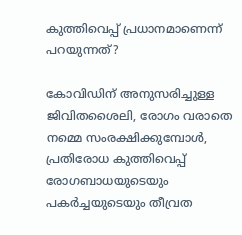കുത്തിവെപ്പ് പ്രധാനമാണെന്ന് പറയുന്നത്?

കോവിഡിന് അനുസരിച്ചുള്ള ജിവിതശൈലി, രോഗം വരാതെ നമ്മെ സംരക്ഷിക്കുമ്പോൾ, പ്രതിരോധ കുത്തിവെപ്പ് രോഗബാധയുടെയും പകർച്ചയുടെയും തീവ്രത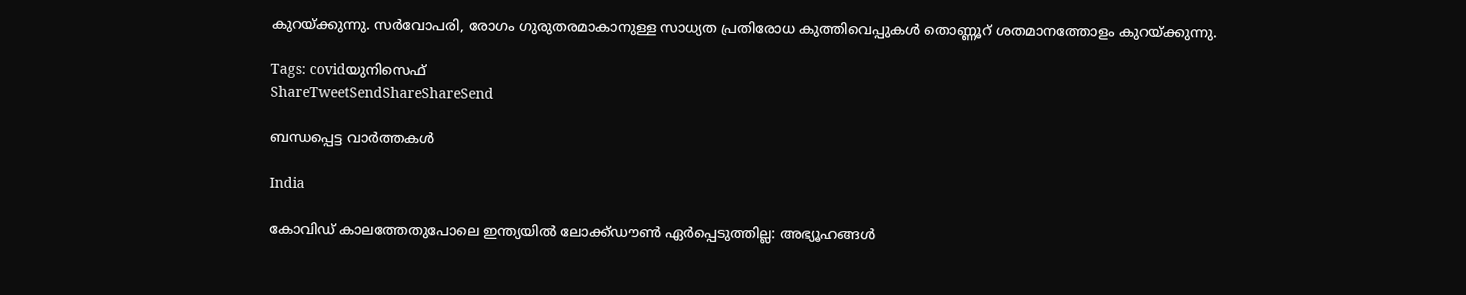കുറയ്‌ക്കുന്നു. സർവോപരി, രോഗം ഗുരുതരമാകാനുള്ള സാധ്യത പ്രതിരോധ കുത്തിവെപ്പുകൾ തൊണ്ണൂറ് ശതമാനത്തോളം കുറയ്‌ക്കുന്നു.

Tags: covidയുനിസെഫ്‌
ShareTweetSendShareShareSend

ബന്ധപ്പെട്ട വാര്‍ത്തകള്‍

India

കോവിഡ് കാലത്തേതുപോലെ ഇന്ത്യയിൽ ലോക്ക്ഡൗൺ ഏർപ്പെടുത്തില്ല: അഭ്യൂഹങ്ങൾ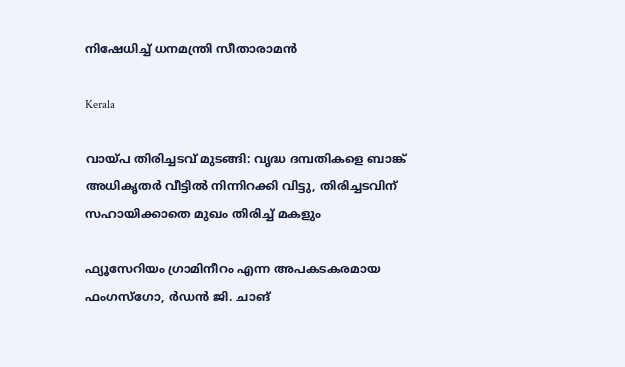നിഷേധിച്ച് ധനമന്ത്രി സീതാരാമൻ

Kerala

വായ്‌പ തിരിച്ചടവ് മുടങ്ങി: വൃദ്ധ ദമ്പതികളെ ബാങ്ക് അധികൃതര്‍ വീട്ടില്‍ നിന്നിറക്കി വിട്ടു, തിരിച്ചടവിന് സഹായിക്കാതെ മുഖം തിരിച്ച് മകളും

ഫ്യൂസേറിയം ഗ്രാമിനീറം എന്ന അപകടകരമായ ഫംഗസ്ഗോ, ര്‍ഡന്‍ ജി. ചാങ്‌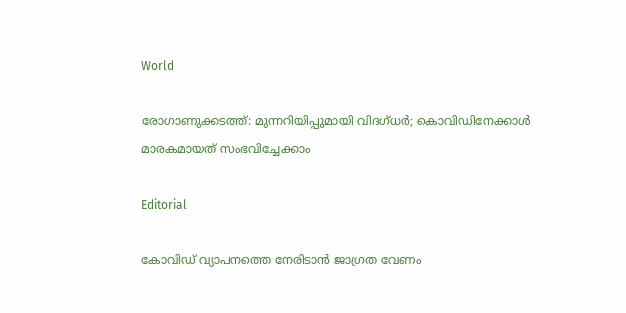World

രോഗാണുക്കടത്ത്: മുന്നറിയിപ്പുമായി വിദഗ്ധര്‍; കൊവിഡിനേക്കാള്‍ മാരകമായത് സംഭവിച്ചേക്കാം

Editorial

കോവിഡ് വ്യാപനത്തെ നേരിടാന്‍ ജാഗ്രത വേണം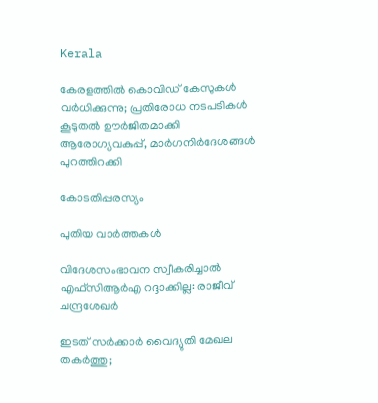Kerala

കേരളത്തിൽ കൊവിഡ് കേസുകൾ വർധിക്കുന്നു; പ്രതിരോധ നടപടികൾ കൂടുതൽ ഊർജിതമാക്കി ആരോഗ്യവകുപ്പ്, മാര്‍ഗനിര്‍ദേശങ്ങൾ പുറത്തിറക്കി

കോടതിപ്പരസ്യം

പുതിയ വാര്‍ത്തകള്‍

വിദേശസംഭാവന സ്വീകരിച്ചാല്‍ എഫ്‌സിആര്‍എ റദ്ദാക്കില്ല: രാജീവ് ചന്ദ്രശേഖര്‍

ഇടത് സര്‍ക്കാര്‍ വൈദ്യുതി മേഖല തകര്‍ത്തു;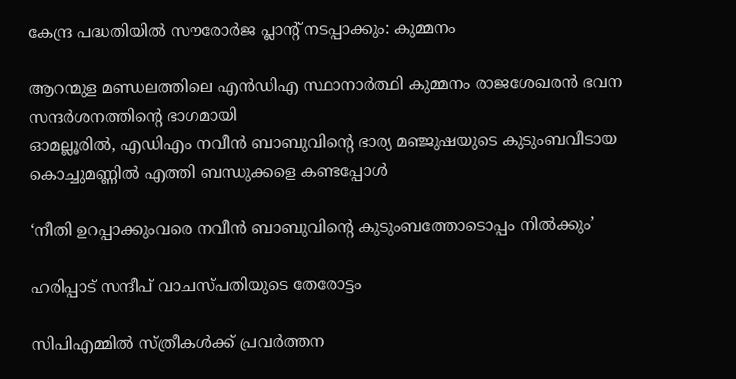കേന്ദ്ര പദ്ധതിയില്‍ സൗരോര്‍ജ പ്ലാന്റ് നടപ്പാക്കും: കുമ്മനം

ആറന്മുള മണ്ഡലത്തിലെ എന്‍ഡിഎ സ്ഥാനാര്‍ത്ഥി കുമ്മനം രാജശേഖരന്‍ ഭവന സന്ദര്‍ശനത്തിന്റെ ഭാഗമായി
ഓമല്ലൂരില്‍, എഡിഎം നവീന്‍ ബാബുവിന്റെ ഭാര്യ മഞ്ജുഷയുടെ കുടുംബവീടായ കൊച്ചുമണ്ണില്‍ എത്തി ബന്ധുക്കളെ കണ്ടപ്പോള്‍

‘നീതി ഉറപ്പാക്കുംവരെ നവീന്‍ ബാബുവിന്റെ കുടുംബത്തോടൊപ്പം നില്‍ക്കും’

ഹരിപ്പാട് സന്ദീപ് വാചസ്പതിയുടെ തേരോട്ടം

സിപിഎമ്മില്‍ സ്ത്രീകള്‍ക്ക് പ്രവര്‍ത്തന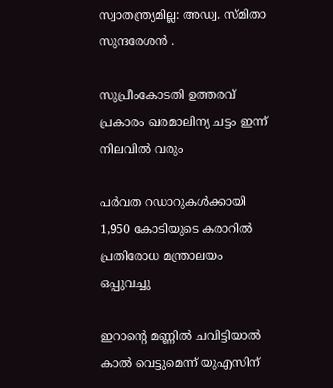സ്വാതന്ത്ര്യമില്ല: അഡ്വ. സ്മിതാ സുന്ദരേശന്‍ .

സുപ്രീംകോടതി ഉത്തരവ് പ്രകാരം ഖരമാലിന്യ ചട്ടം ഇന്ന് നിലവില്‍ വരും

പര്‍വത റഡാറുകള്‍ക്കായി 1,950 കോടിയുടെ കരാറില്‍ പ്രതിരോധ മന്ത്രാലയം ഒപ്പുവച്ചു

ഇറാന്റെ മണ്ണില്‍ ചവിട്ടിയാല്‍ കാല്‍ വെട്ടുമെന്ന് യുഎസിന്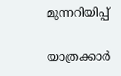മുന്നറിയിപ്പ്

യാത്രക്കാർ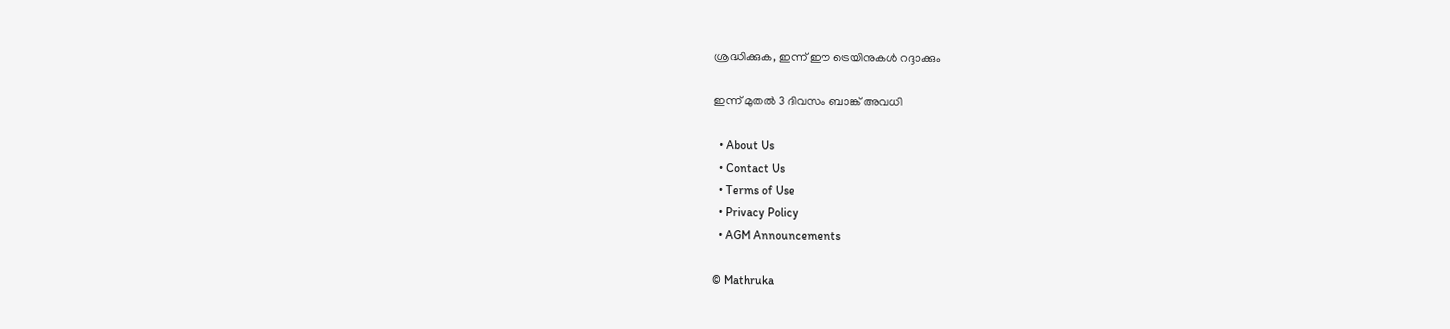ശ്രദ്ധിക്കുക, ഇന്ന് ഈ ട്രെയിനുകൾ റദ്ദാക്കും

ഇന്ന് മുതൽ 3 ദിവസം ബാങ്ക് അവധി

  • About Us
  • Contact Us
  • Terms of Use
  • Privacy Policy
  • AGM Announcements

© Mathruka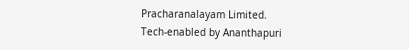Pracharanalayam Limited.
Tech-enabled by Ananthapuri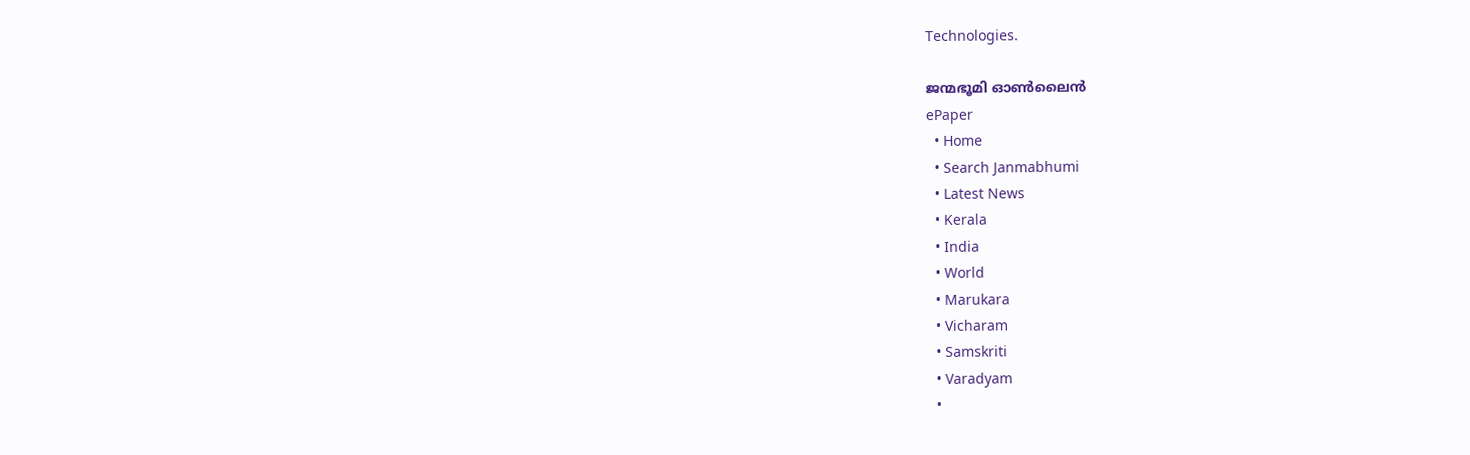Technologies.

ജന്മഭൂമി ഓണ്‍ലൈന്‍
ePaper
  • Home
  • Search Janmabhumi
  • Latest News
  • Kerala
  • India
  • World
  • Marukara
  • Vicharam
  • Samskriti
  • Varadyam
  •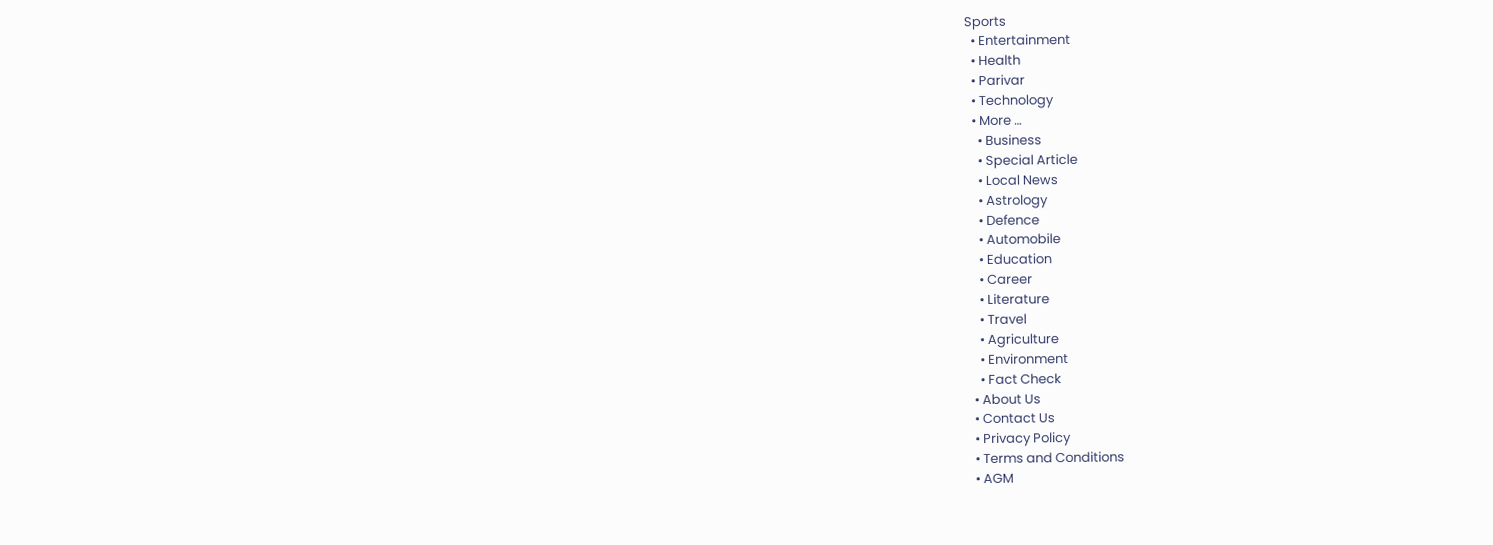Sports
  • Entertainment
  • Health
  • Parivar
  • Technology
  • More …
    • Business
    • Special Article
    • Local News
    • Astrology
    • Defence
    • Automobile
    • Education
    • Career
    • Literature
    • Travel
    • Agriculture
    • Environment
    • Fact Check
  • About Us
  • Contact Us
  • Privacy Policy
  • Terms and Conditions
  • AGM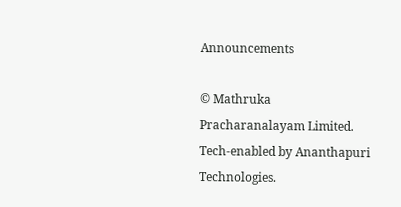Announcements

© Mathruka Pracharanalayam Limited.
Tech-enabled by Ananthapuri Technologies.